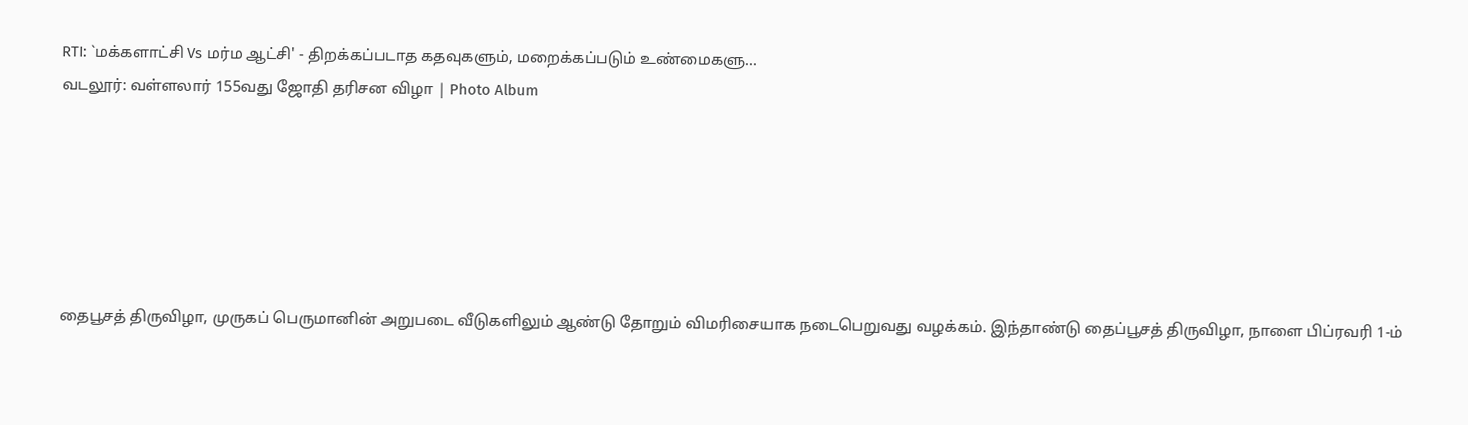RTI: `மக்களாட்சி Vs மர்ம ஆட்சி' - திறக்கப்படாத கதவுகளும், மறைக்கப்படும் உண்மைகளு...
வடலூர்: வள்ளலார் 155வது ஜோதி தரிசன விழா | Photo Album






தைபூசத் திருவிழா, முருகப் பெருமானின் அறுபடை வீடுகளிலும் ஆண்டு தோறும் விமரிசையாக நடைபெறுவது வழக்கம். இந்தாண்டு தைப்பூசத் திருவிழா, நாளை பிப்ரவரி 1-ம்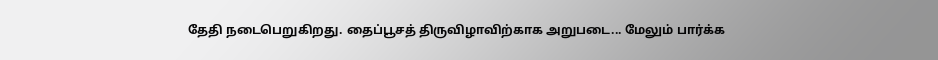தேதி நடைபெறுகிறது. தைப்பூசத் திருவிழாவிற்காக அறுபடை... மேலும் பார்க்க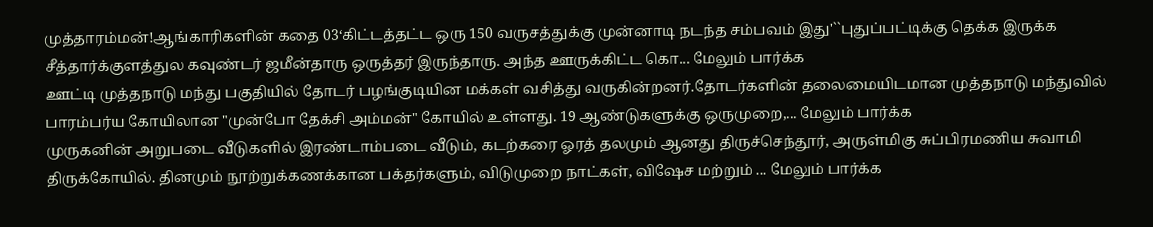முத்தாரம்மன்!ஆங்காரிகளின் கதை 03‘கிட்டத்தட்ட ஒரு 150 வருசத்துக்கு முன்னாடி நடந்த சம்பவம் இது'``புதுப்பட்டிக்கு தெக்க இருக்க சீத்தார்க்குளத்துல கவுண்டர் ஜமீன்தாரு ஒருத்தர் இருந்தாரு. அந்த ஊருக்கிட்ட கொ... மேலும் பார்க்க
ஊட்டி முத்தநாடு மந்து பகுதியில் தோடர் பழங்குடியின மக்கள் வசித்து வருகின்றனர்.தோடர்களின் தலைமையிடமான முத்தநாடு மந்துவில் பாரம்பர்ய கோயிலான "முன்போ தேக்சி அம்மன்" கோயில் உள்ளது. 19 ஆண்டுகளுக்கு ஒருமுறை,... மேலும் பார்க்க
முருகனின் அறுபடை வீடுகளில் இரண்டாம்படை வீடும், கடற்கரை ஓரத் தலமும் ஆனது திருச்செந்தூர், அருள்மிகு சுப்பிரமணிய சுவாமி திருக்கோயில். தினமும் நூற்றுக்கணக்கான பக்தர்களும், விடுமுறை நாட்கள், விஷேச மற்றும் ... மேலும் பார்க்க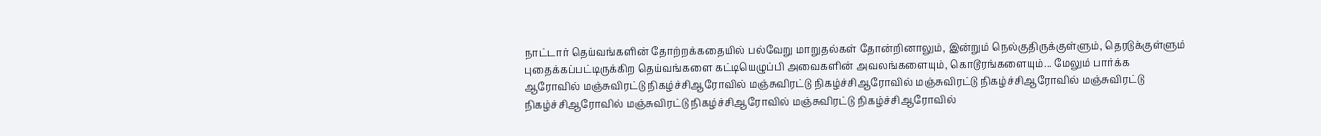நாட்டார் தெய்வங்களின் தோற்றக்கதையில் பல்வேறு மாறுதல்கள் தோன்றினாலும், இன்றும் நெல்குதிருக்குள்ளும், தெரடுக்குள்ளும் புதைக்கப்பட்டிருக்கிற தெய்வங்களை கட்டியெழுப்பி அவைகளின் அவலங்களையும், கொடூரங்களையும்... மேலும் பார்க்க
ஆரோவில் மஞ்சுவிரட்டு நிகழ்ச்சிஆரோவில் மஞ்சுவிரட்டு நிகழ்ச்சிஆரோவில் மஞ்சுவிரட்டு நிகழ்ச்சிஆரோவில் மஞ்சுவிரட்டு நிகழ்ச்சிஆரோவில் மஞ்சுவிரட்டு நிகழ்ச்சிஆரோவில் மஞ்சுவிரட்டு நிகழ்ச்சிஆரோவில்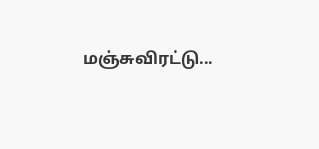மஞ்சுவிரட்டு...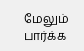மேலும் பார்க்க